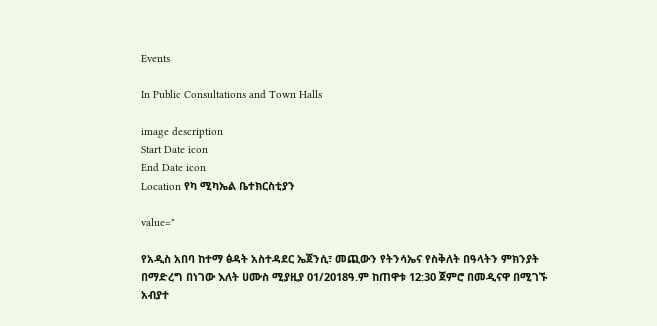Events

In Public Consultations and Town Halls

image description
Start Date icon
End Date icon
Location የካ ሚካኤል ቤተክርስቲያን

value="

የአዲስ አበባ ከተማ ፅዳት አስተዳደር ኤጀንሲ፣ መጪውን የትንሳኤና የስቅለት በዓላትን ምክንያት በማድረግ በነገው እለት ሀሙስ ሚያዚያ 01/2018ዓ.ም ከጠዋቱ 12:30 ጀምሮ በመዲናዋ በሚገኙ አብያተ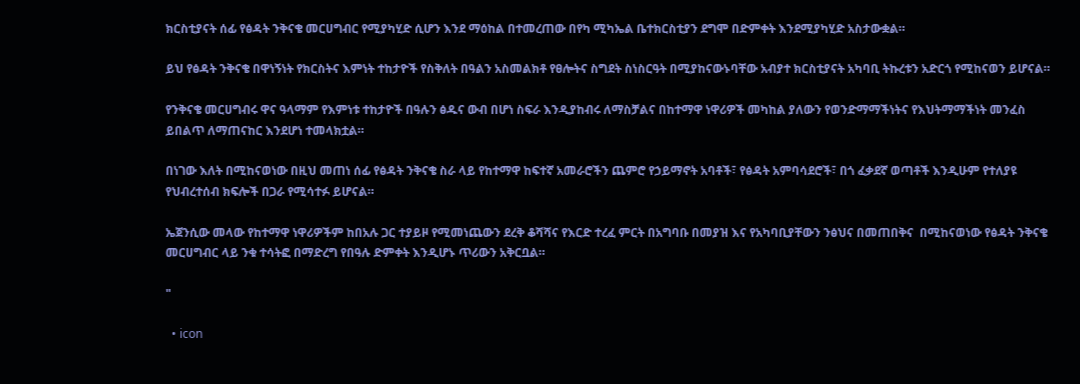ክርስቲያናት ሰፊ የፅዳት ንቅናቄ መርሀግብር የሚያካሂድ ሲሆን እንደ ማዕከል በተመረጠው በየካ ሚካኤል ቤተክርስቲያን ደግሞ በድምቀት እንደሚያካሂድ አስታውቋል።

ይህ የፅዳት ንቅናቄ በዋነኝነት የክርስትና እምነት ተከታዮች የስቅለት በዓልን አስመልክቶ የፀሎትና ስግደት ስነስርዓት በሚያከናውኑባቸው አብያተ ክርስቲያናት አካባቢ ትኩረቱን አድርጎ የሚከናወን ይሆናል።

የንቅናቄ መርሀግብሩ ዋና ዓላማም የእምነቱ ተከታዮች በዓሉን ፅዱና ውብ በሆነ ስፍራ እንዲያከብሩ ለማስቻልና በከተማዋ ነዋሪዎች መካከል ያለውን የወንድማማችነትና የእህትማማችነት መንፈስ ይበልጥ ለማጠናከር እንደሆነ ተመላክቷል።

በነገው እለት በሚከናወነው በዚህ መጠነ ሰፊ የፅዳት ንቅናቄ ስራ ላይ የከተማዋ ከፍተኛ አመራሮችን ጨምሮ የኃይማኖት አባቶች፣ የፅዳት አምባሳደሮች፣ በጎ ፈቃደኛ ወጣቶች እንዲሁም የተለያዩ የህብረተሰብ ክፍሎች በጋራ የሚሳተፉ ይሆናል።

ኤጀንሲው መላው የከተማዋ ነዋሪዎችም ከበአሉ ጋር ተያይዞ የሚመነጨውን ደረቅ ቆሻሻና የእርድ ተረፈ ምርት በአግባቡ በመያዝ እና የአካባቢያቸውን ንፅህና በመጠበቅና  በሚከናወነው የፅዳት ንቅናቄ መርሀግብር ላይ ንቁ ተሳትፎ በማድረግ የበዓሉ ድምቀት እንዲሆኑ ጥሪውን አቅርቧል።

"

  • icon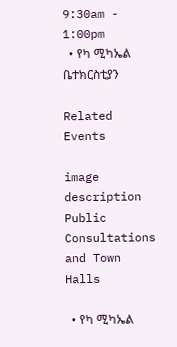9:30am - 1:00pm
  • የካ ሚካኤል ቤተክርስቲያን

Related Events

image description
Public Consultations and Town Halls

  • የካ ሚካኤል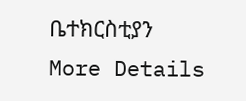ቤተክርስቲያን
More Details